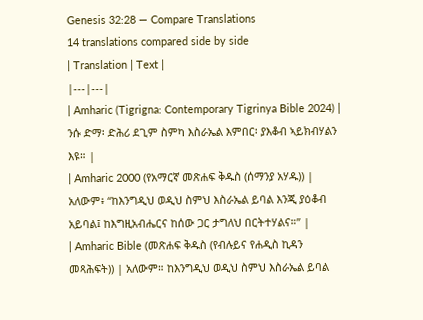Genesis 32:28 — Compare Translations
14 translations compared side by side
| Translation | Text |
|---|---|
| Amharic (Tigrigna: Contemporary Tigrinya Bible 2024) | ንሱ ድማ፡ ድሕሪ ደጊም ስምካ እስራኤል እምበር፡ ያእቆብ ኣይክብሃልን እዩ። |
| Amharic 2000 (የአማርኛ መጽሐፍ ቅዱስ (ሰማንያ አሃዱ)) | አለውም፥ “ከእንግዲህ ወዲህ ስምህ እስራኤል ይባል እንጂ ያዕቆብ አይባል፤ ከእግዚአብሔርና ከሰው ጋር ታግለህ በርትተሃልና።” |
| Amharic Bible (መጽሐፍ ቅዱስ (የብሉይና የሐዲስ ኪዳን መጻሕፍት)) | አለውም። ከእንግዲህ ወዲህ ስምህ እስራኤል ይባል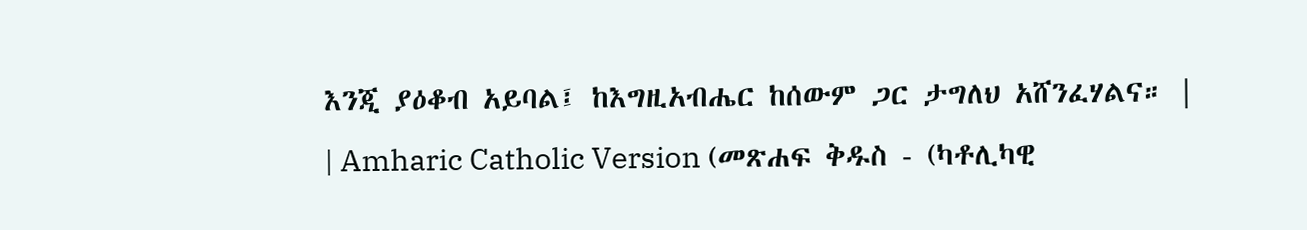እንጂ ያዕቆብ አይባል፤ ከእግዚአብሔር ከሰውም ጋር ታግለህ አሸንፈሃልና። |
| Amharic Catholic Version (መጽሐፍ ቅዱስ - (ካቶሊካዊ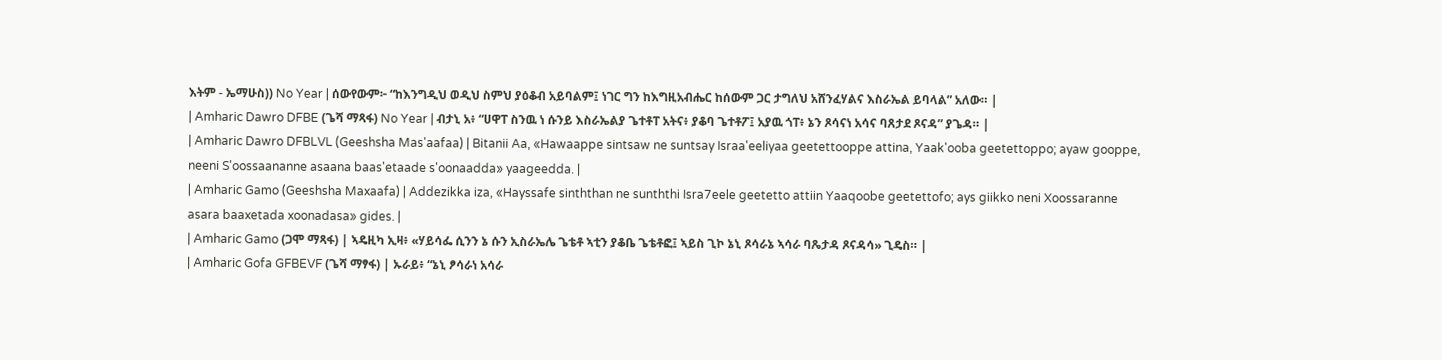እትም - ኤማሁስ)) No Year | ሰውየውም፦ “ከእንግዲህ ወዲህ ስምህ ያዕቆብ አይባልም፤ ነገር ግን ከእግዚአብሔር ከሰውም ጋር ታግለህ አሸንፈሃልና እስራኤል ይባላል” አለው። |
| Amharic Dawro DFBE (ጌሻ ማጻፋ) No Year | ብታኒ አ፥ “ሀዋፐ ስንዉ ነ ሱንይ እስራኤልያ ጌተቶፐ አትና፥ ያቆባ ጌተቶፖ፤ አያዉ ጎፐ፥ ኔን ጾሳናነ አሳና ባጸታደ ጾናዳ” ያጌዳ። |
| Amharic Dawro DFBLVL (Geeshsha Mas'aafaa) | Bitanii Aa, «Hawaappe sintsaw ne suntsay Israa'eeliyaa geetettooppe attina, Yaak'ooba geetettoppo; ayaw gooppe, neeni S'oossaananne asaana baas'etaade s'oonaadda» yaageedda. |
| Amharic Gamo (Geeshsha Maxaafa) | Addezikka iza, «Hayssafe sinththan ne sunththi Isra7eele geetetto attiin Yaaqoobe geetettofo; ays giikko neni Xoossaranne asara baaxetada xoonadasa» gides. |
| Amharic Gamo (ጋሞ ማጻፋ) | ኣዴዚካ ኢዛ፥ «ሃይሳፌ ሲንን ኔ ሱን ኢስራኤሌ ጌቴቶ ኣቲን ያቆቤ ጌቴቶፎ፤ ኣይስ ጊኮ ኔኒ ጾሳራኔ ኣሳራ ባጼታዳ ጾናዳሳ» ጊዴስ። |
| Amharic Gofa GFBEVF (ጌሻ ማፃፋ) | ኡራይ፥ “ኔኒ ፆሳራነ አሳራ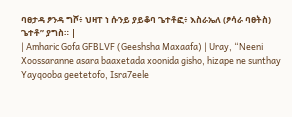ባፀታዳ ፆንዳ ግሾ፥ ህዛፐ ነ ሱንይ ያይቆባ ጌተቶፎ፥ እስራኤለ (ፆሳራ ባፀትስ) ጌተቶ” ያግስ። |
| Amharic Gofa GFBLVF (Geeshsha Maxaafa) | Uray, “Neeni Xoossaranne asara baaxetada xoonida gisho, hizape ne sunthay Yayqooba geetetofo, Isra7eele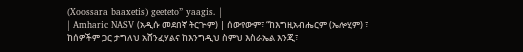(Xoossara baaxetis) geeteto” yaagis. |
| Amharic NASV (አዲሱ መደበኛ ትርጒም) | ሰውየውም፣ “ከእግዚአብሔርም (ኤሎሂም) ፣ ከሰዎችም ጋር ታግለህ አሸንፈሃልና ከእንግዲህ ስምህ እስራኤል እንጂ፣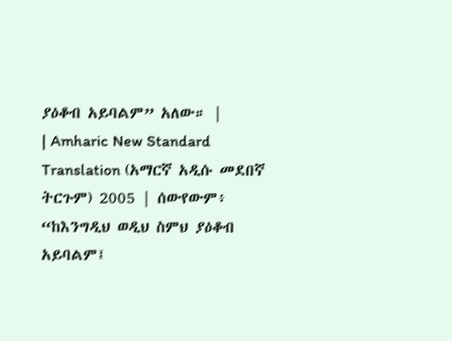ያዕቆብ አይባልም” አለው። |
| Amharic New Standard Translation (አማርኛ አዲሱ መደበኛ ትርጉም) 2005 | ሰውየውም፥ “ከእንግዲህ ወዲህ ስምህ ያዕቆብ አይባልም፤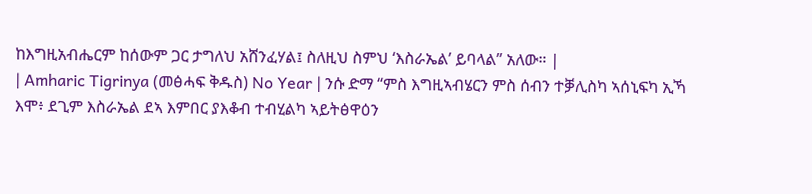ከእግዚአብሔርም ከሰውም ጋር ታግለህ አሸንፈሃል፤ ስለዚህ ስምህ ‘እስራኤል’ ይባላል” አለው። |
| Amharic Tigrinya (መፅሓፍ ቅዱስ) No Year | ንሱ ድማ “ምስ እግዚኣብሄርን ምስ ሰብን ተቓሊስካ ኣሰኒፍካ ኢኻ እሞ፥ ደጊም እስራኤል ደኣ እምበር ያእቆብ ተብሂልካ ኣይትፅዋዕን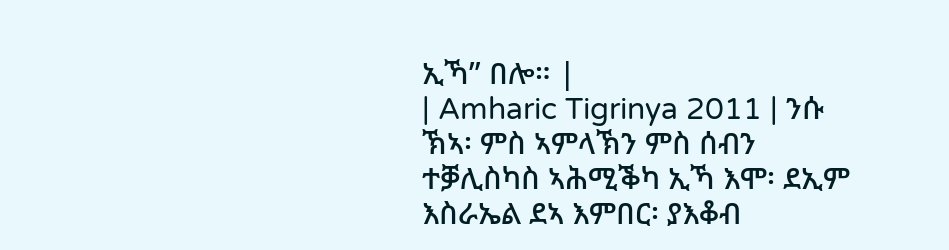ኢኻ” በሎ። |
| Amharic Tigrinya 2011 | ንሱ ኽኣ፡ ምስ ኣምላኽን ምስ ሰብን ተቓሊስካስ ኣሕሚቕካ ኢኻ እሞ፡ ደኢም እስራኤል ደኣ እምበር፡ ያእቆብ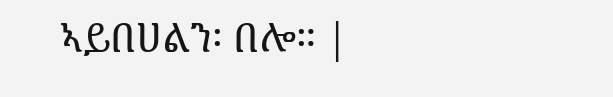ኣይበሀልን፡ በሎ። |